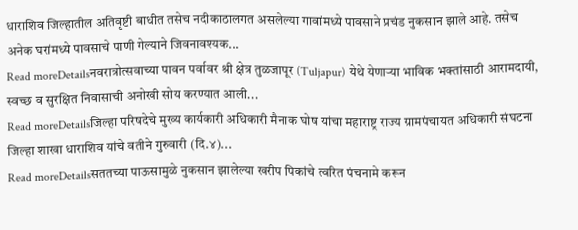धाराशिव जिल्हातील अतिवृष्टी बाधीत तसेच नदीकाठालगत असलेल्या गावांमध्ये पावसाने प्रचंड नुकसान झाले आहे. तसेच अनेक घरांमध्ये पावसाचे पाणी गेल्याने जिवनावश्यक...
Read moreDetailsनवरात्रोत्सवाच्या पावन पर्वावर श्री क्षेत्र तुळजापूर (Tuljapur) येथे येणाऱ्या भाविक भक्तांसाठी आरामदायी, स्वच्छ व सुरक्षित निवासाची अनोखी सोय करण्यात आली...
Read moreDetailsजिल्हा परिषदेचे मुख्य कार्यकारी अधिकारी मैनाक घोष यांचा महाराष्ट्र राज्य ग्रामपंचायत अधिकारी संघटना जिल्हा शाखा धाराशिव यांचे वतीने गुरुवारी (दि.४)...
Read moreDetailsसततच्या पाऊसामुळे नुकसान झालेल्या खरीप पिकांचे त्वरित पंचनामे करून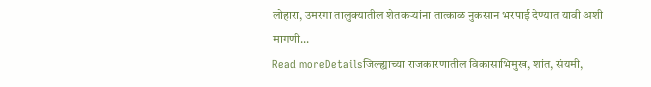लोहारा, उमरगा तालुक्यातील शेतकऱ्यांना तात्काळ नुकसान भरपाई देण्यात यावी अशी मागणी...
Read moreDetailsजिल्ह्याच्या राजकारणातील विकासाभिमुख, शांत, संयमी,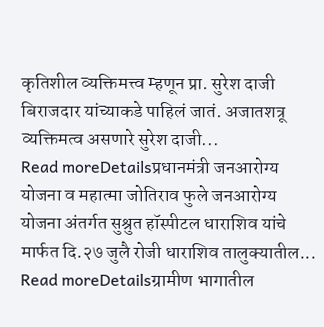कृतिशील व्यक्तिमत्त्व म्हणून प्रा. सुरेश दाजी बिराजदार यांच्याकडे पाहिलं जातं. अजातशत्रू व्यक्तिमत्व असणारे सुरेश दाजी...
Read moreDetailsप्रधानमंत्री जनआरोग्य योजना व महात्मा जोतिराव फुले जनआरोग्य योजना अंतर्गत सुश्रुत हॉस्पीटल धाराशिव यांचे मार्फत दि.२७ जुलै रोजी धाराशिव तालुक्यातील...
Read moreDetailsग्रामीण भागातील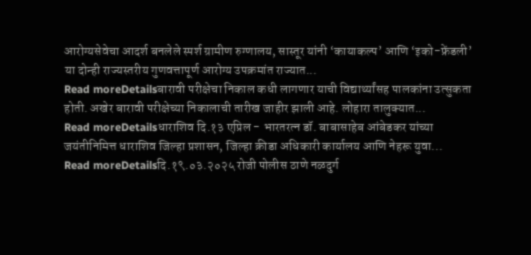आरोग्यसेवेचा आदर्श बनलेले स्पर्श ग्रामीण रुग्णालय, सास्तूर यांनी ‘कायाकल्प’ आणि ‘इको-फ्रेंडली’ या दोन्ही राज्यस्तरीय गुणवत्तापूर्ण आरोग्य उपक्रमांत राज्यात...
Read moreDetailsबारावी परीक्षेचा निकाल कधी लागणार याची विद्यार्थ्यांसह पालकांना उत्सुकता होती. अखेर बारावी परीक्षेच्या निकालाची तारीख जाहीर झाली आहे. लोहारा तालुक्यात...
Read moreDetailsधाराशिव दि.१३ एप्रिल - भारतरत्न डॉ. बाबासाहेब आंबेडकर यांच्या जयंतीनिमित्त धाराशिव जिल्हा प्रशासन, जिल्हा क्रीडा अधिकारी कार्यालय आणि नेहरू युवा...
Read moreDetailsदि.१९.०३.२०२५ रोजी पोलीस ठाणे नळदुर्ग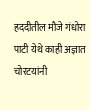हददीतील मौजे गंधोरा पाटी येथे काही अज्ञात चोरटयांनी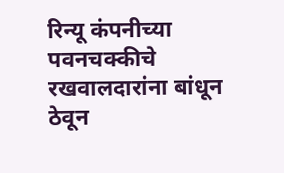रिन्यू कंपनीच्या पवनचक्कीचे रखवालदारांना बांधून ठेवून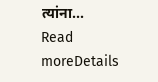त्यांना...
Read moreDetails